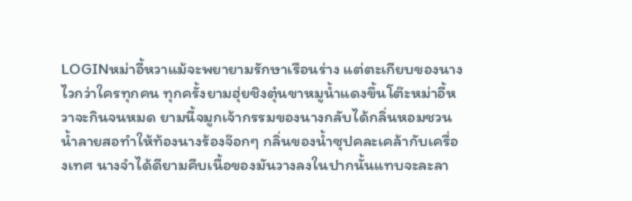LOGINหม่าอี้หวาแม้จะพยายามรักษาเรือนร่าง แต่ตะเกียบของนางไวกว่าใครทุกคน ทุกครั้งยามฮุ่ยชิงตุ๋นขาหมูน้ำแดงขึ้นโต๊ะหม่าอี้หวาจะกินจนหมด ยามนี้จมูกเจ้ากรรมของนางกลับได้กลิ่นหอมชวนน้ำลายสอทำให้ท้องนางร้องจ๊อกๆ กลิ่นของน้ำซุปคละเคล้ากับเครื่องเทศ นางจำได้ดียามคีบเนื้อของมันวางลงในปากนั้นแทบจะละลา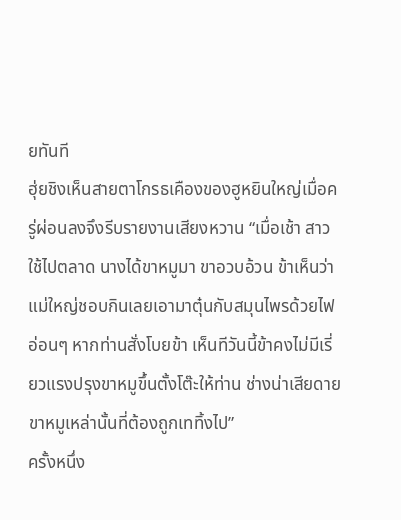ยทันที
ฮุ่ยชิงเห็นสายตาโกรธเคืองของฮูหยินใหญ่เมื่อครู่ผ่อนลงจึงรีบรายงานเสียงหวาน “เมื่อเช้า สาวใช้ไปตลาด นางได้ขาหมูมา ขาอวบอ้วน ข้าเห็นว่าแม่ใหญ่ชอบกินเลยเอามาตุ๋นกับสมุนไพรด้วยไฟอ่อนๆ หากท่านสั่งโบยข้า เห็นทีวันนี้ข้าคงไม่มีเรี่ยวแรงปรุงขาหมูขึ้นตั้งโต๊ะให้ท่าน ช่างน่าเสียดายขาหมูเหล่านั้นที่ต้องถูกเททิ้งไป”
ครั้งหนึ่ง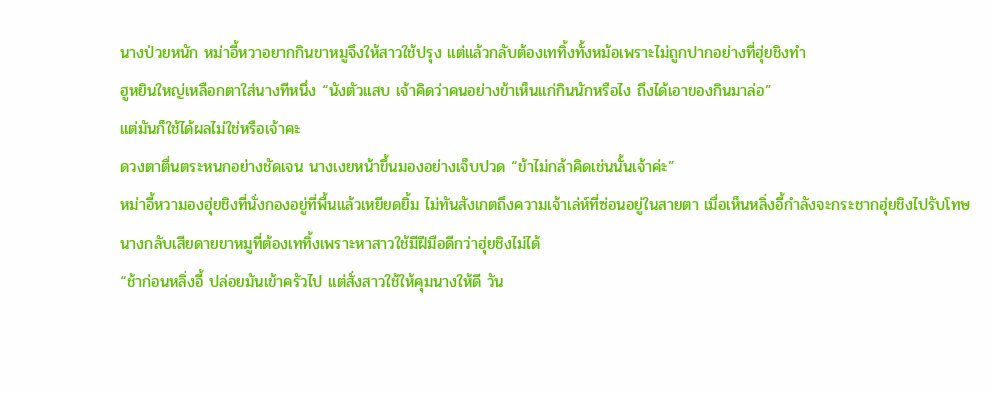นางป่วยหนัก หม่าอี้หวาอยากกินขาหมูจึงให้สาวใช้ปรุง แต่แล้วกลับต้องเททิ้งทั้งหม้อเพราะไม่ถูกปากอย่างที่ฮุ่ยชิงทำ
ฮูหยินใหญ่เหลือกตาใส่นางทีหนึ่ง “นังตัวแสบ เจ้าคิดว่าคนอย่างข้าเห็นแก่กินนักหรือไง ถึงได้เอาของกินมาล่อ”
แต่มันก็ใช้ได้ผลไม่ใช่หรือเจ้าคะ
ดวงตาตื่นตระหนกอย่างชัดเจน นางเงยหน้าขึ้นมองอย่างเจ็บปวด “ข้าไม่กล้าคิดเช่นนั้นเจ้าค่ะ”
หม่าอี้หวามองฮุ่ยชิงที่นั่งกองอยู่ที่พื้นแล้วเหยียดยิ้ม ไม่ทันสังเกตถึงความเจ้าเล่ห์ที่ซ่อนอยู่ในสายตา เมื่อเห็นหลิ่งอี้กำลังจะกระชากฮุ่ยชิงไปรับโทษ นางกลับเสียดายขาหมูที่ต้องเททิ้งเพราะหาสาวใช้มีฝีมือดีกว่าฮุ่ยชิงไม่ได้
“ช้าก่อนหลิ่งอี้ ปล่อยมันเข้าครัวไป แต่สั่งสาวใช้ให้คุมนางให้ดี วัน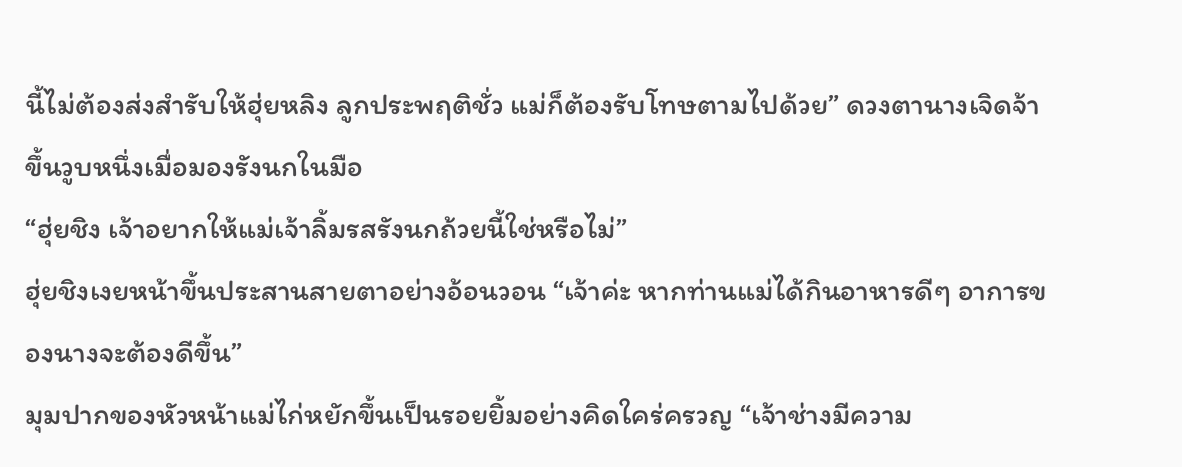นี้ไม่ต้องส่งสำรับให้ฮุ่ยหลิง ลูกประพฤติชั่ว แม่ก็ต้องรับโทษตามไปด้วย” ดวงตานางเจิดจ้าขึ้นวูบหนึ่งเมื่อมองรังนกในมือ
“ฮุ่ยชิง เจ้าอยากให้แม่เจ้าลิ้มรสรังนกถ้วยนี้ใช่หรือไม่”
ฮุ่ยชิงเงยหน้าขึ้นประสานสายตาอย่างอ้อนวอน “เจ้าค่ะ หากท่านแม่ได้กินอาหารดีๆ อาการของนางจะต้องดีขึ้น”
มุมปากของหัวหน้าแม่ไก่หยักขึ้นเป็นรอยยิ้มอย่างคิดใคร่ครวญ “เจ้าช่างมีความ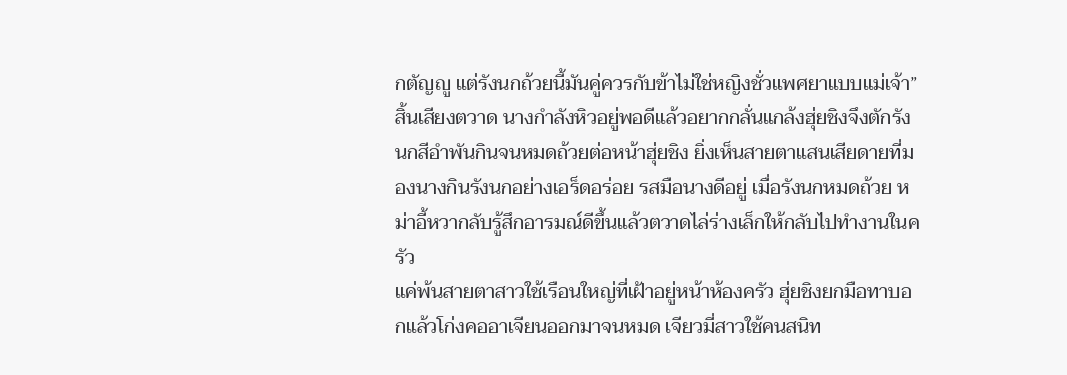กตัญญู แต่รังนกถ้วยนี้มันคู่ควรกับข้าไม่ใช่หญิงชั่วแพศยาแบบแม่เจ้า”
สิ้นเสียงตวาด นางกำลังหิวอยู่พอดีแล้วอยากกลั่นแกล้งฮุ่ยชิงจึงตักรังนกสีอำพันกินจนหมดถ้วยต่อหน้าฮุ่ยชิง ยิ่งเห็นสายตาแสนเสียดายที่มองนางกินรังนกอย่างเอร็ดอร่อย รสมือนางดีอยู่ เมื่อรังนกหมดถ้วย หม่าอี้หวากลับรู้สึกอารมณ์ดีขึ้นแล้วตวาดไล่ร่างเล็กให้กลับไปทำงานในครัว
แค่พ้นสายตาสาวใช้เรือนใหญ่ที่เฝ้าอยู่หน้าห้องครัว ฮุ่ยชิงยกมือทาบอกแล้วโก่งคออาเจียนออกมาจนหมด เจียวมี่สาวใช้คนสนิท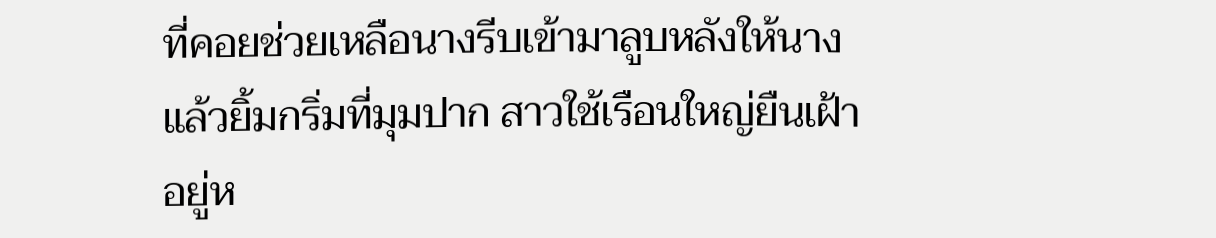ที่คอยช่วยเหลือนางรีบเข้ามาลูบหลังให้นาง แล้วยิ้มกริ่มที่มุมปาก สาวใช้เรือนใหญ่ยืนเฝ้าอยู่ห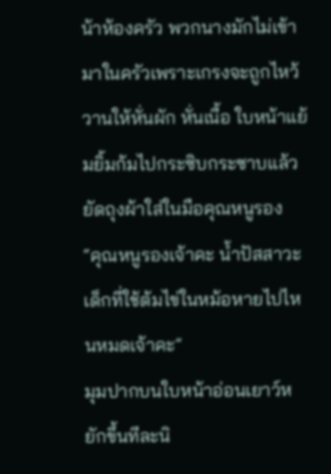น้าห้องครัว พวกนางมักไม่เข้ามาในครัวเพราะเกรงจะถูกไหว้วานให้หั่นผัก หั่นเนื้อ ใบหน้าแย้มยิ้มก้มไปกระซิบกระซาบแล้วยัดถุงผ้าใส่ในมือคุณหนูรอง
“คุณหนูรองเจ้าคะ น้ำปัสสาวะเด็กที่ใช้ต้มไข่ในหม้อหายไปไหนหมดเจ้าคะ”
มุมปากบนใบหน้าอ่อนเยาว์หยักขึ้นทีละนิ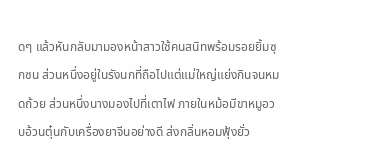ดๆ แล้วหันกลับมามองหน้าสาวใช้คนสนิทพร้อมรอยยิ้มซุกซน ส่วนหนึ่งอยู่ในรังนกที่ถือไปแต่แม่ใหญ่แย่งกินจนหมดถ้วย ส่วนหนึ่งนางมองไปที่เตาไฟ ภายในหม้อมีขาหมูอวบอ้วนตุ๋นกับเครื่องยาจีนอย่างดี ส่งกลิ่นหอมฟุ้งยั่ว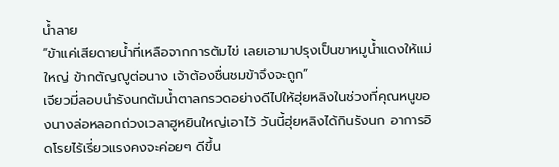น้ำลาย
“ข้าแค่เสียดายน้ำที่เหลือจากการต้มไข่ เลยเอามาปรุงเป็นขาหมูน้ำแดงให้แม่ใหญ่ ข้ากตัญญูต่อนาง เจ้าต้องชื่นชมข้าจึงจะถูก”
เจียวมี่ลอบนำรังนกต้มน้ำตาลกรวดอย่างดีไปให้ฮุ่ยหลิงในช่วงที่คุณหนูของนางล่อหลอกถ่วงเวลาฮูหยินใหญ่เอาไว้ วันนี้ฮุ่ยหลิงได้กินรังนก อาการอิดโรยไร้เรี่ยวแรงคงจะค่อยๆ ดีขึ้น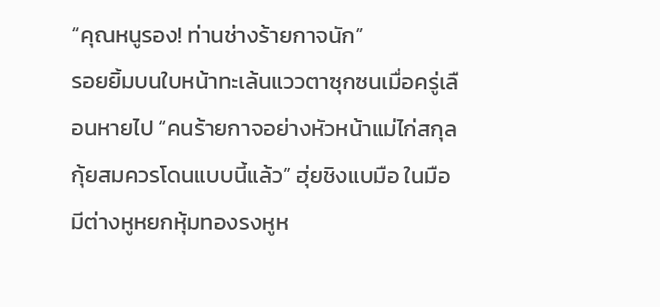“คุณหนูรอง! ท่านช่างร้ายกาจนัก”
รอยยิ้มบนใบหน้าทะเล้นแววตาซุกซนเมื่อครู่เลือนหายไป “คนร้ายกาจอย่างหัวหน้าแม่ไก่สกุลกุ้ยสมควรโดนแบบนี้แล้ว” ฮุ่ยชิงแบมือ ในมือมีต่างหูหยกหุ้มทองรงหูห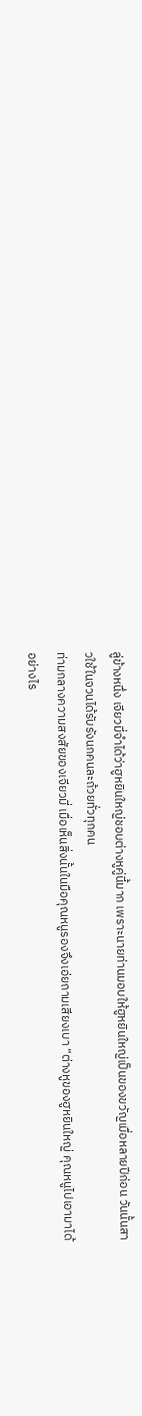ลู่ข้างหนึ่ง เจียวมี่จำได้ว่าฮูหยินใหญ่ชอบต่างหูคู่นี้มาก เพราะนายท่านมอบให้ฮูหยินใหญ่เป็นของขวัญเมื่อหลายปีก่อน วันนั้นสาวใช้ในจวนได้รับรังนกคนละถ้วยทั่วทุกคน
ท่ามกลางความสงสัยของเจียวมี่ เมื่อเห็นสิ่งนั้นในมือคุณหนูรองจึงเอ่ยถามเสียงเบา “ต่างหูของฮูหยินใหญ่ คุณหนูไปเอามาได้อย่างไร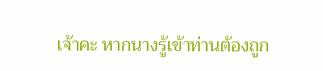เจ้าคะ หากนางรู้เข้าท่านต้องถูก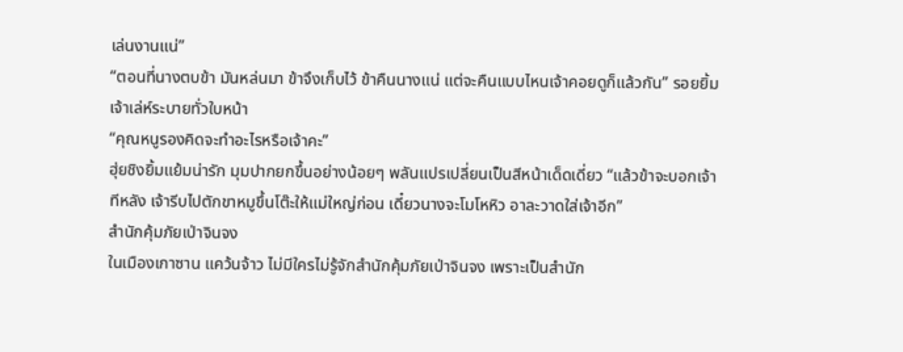เล่นงานแน่”
“ตอนที่นางตบข้า มันหล่นมา ข้าจึงเก็บไว้ ข้าคืนนางแน่ แต่จะคืนแบบไหนเจ้าคอยดูก็แล้วกัน” รอยยิ้มเจ้าเล่ห์ระบายทั่วใบหน้า
“คุณหนูรองคิดจะทำอะไรหรือเจ้าคะ”
ฮุ่ยชิงยิ้มแย้มน่ารัก มุมปากยกขึ้นอย่างน้อยๆ พลันแปรเปลี่ยนเป็นสีหน้าเด็ดเดี่ยว “แล้วข้าจะบอกเจ้าทีหลัง เจ้ารีบไปตักขาหมูขึ้นโต๊ะให้แม่ใหญ่ก่อน เดี๋ยวนางจะโมโหหิว อาละวาดใส่เจ้าอีก”
สำนักคุ้มภัยเป่าจินจง
ในเมืองเกาซาน แคว้นจ้าว ไม่มีใครไม่รู้จักสำนักคุ้มภัยเป่าจินจง เพราะเป็นสำนัก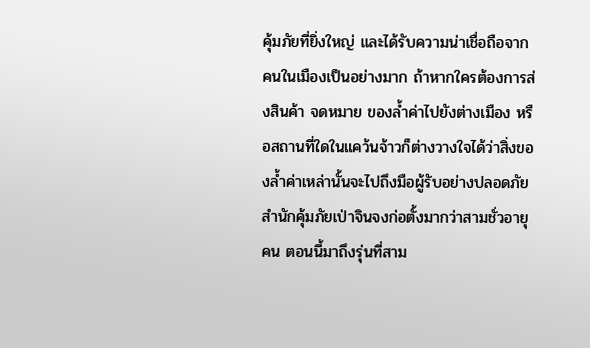คุ้มภัยที่ยิ่งใหญ่ และได้รับความน่าเชื่อถือจากคนในเมืองเป็นอย่างมาก ถ้าหากใครต้องการส่งสินค้า จดหมาย ของล้ำค่าไปยังต่างเมือง หรือสถานที่ใดในแคว้นจ้าวก็ต่างวางใจได้ว่าสิ่งของล้ำค่าเหล่านั้นจะไปถึงมือผู้รับอย่างปลอดภัย สำนักคุ้มภัยเป่าจินจงก่อตั้งมากว่าสามชั่วอายุคน ตอนนี้มาถึงรุ่นที่สาม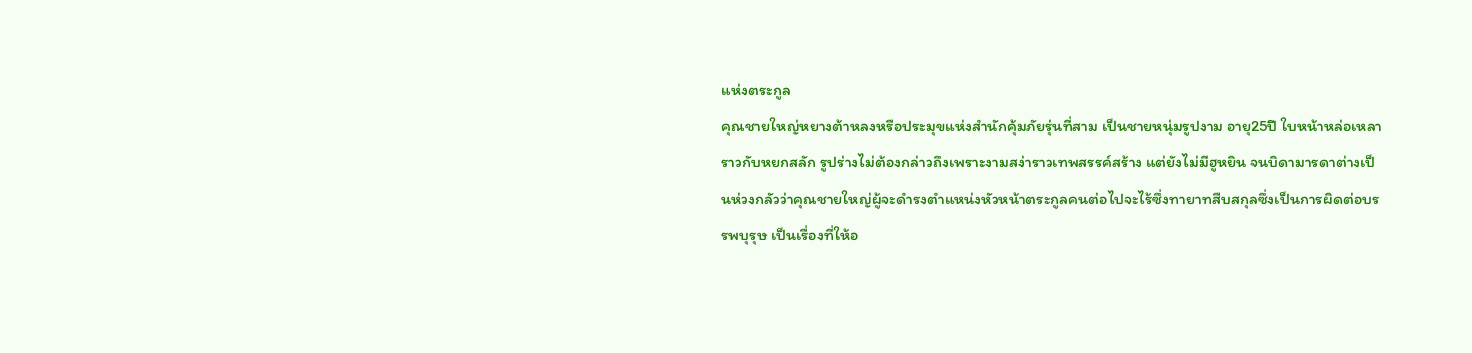แห่งตระกูล
คุณชายใหญ่หยางต้าหลงหรือประมุขแห่งสำนักคุ้มภัยรุ่นที่สาม เป็นชายหนุ่มรูปงาม อายุ25ปี ใบหน้าหล่อเหลาราวกับหยกสลัก รูปร่างไม่ต้องกล่าวถึงเพราะงามสง่าราวเทพสรรค์สร้าง แต่ยังไม่มีฮูหยิน จนบิดามารดาต่างเป็นห่วงกลัวว่าคุณชายใหญ่ผู้จะดำรงตำแหน่งหัวหน้าตระกูลคนต่อไปจะไร้ซึ่งทายาทสืบสกุลซึ่งเป็นการผิดต่อบรรพบุรุษ เป็นเรื่องที่ให้อ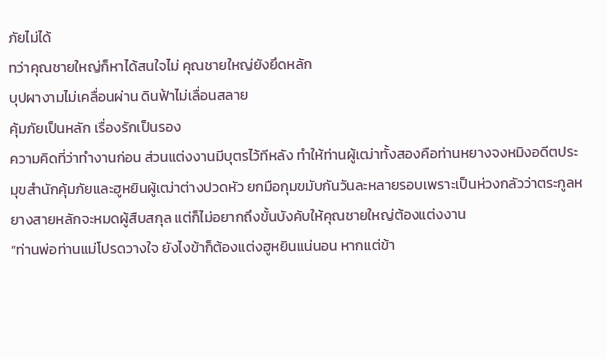ภัยไม่ได้
ทว่าคุณชายใหญ่ก็หาได้สนใจไม่ คุณชายใหญ่ยังยึดหลัก
บุปผางามไม่เคลื่อนผ่าน ดินฟ้าไม่เลื่อนสลาย
คุ้มภัยเป็นหลัก เรื่องรักเป็นรอง
ความคิดที่ว่าทำงานก่อน ส่วนแต่งงานมีบุตรไว้ทีหลัง ทำให้ท่านผู้เฒ่าทั้งสองคือท่านหยางจงหมิงอดีตประมุขสำนักคุ้มภัยและฮูหยินผู้เฒ่าต่างปวดหัว ยกมือกุมขมับกันวันละหลายรอบเพราะเป็นห่วงกลัวว่าตระกูลหยางสายหลักจะหมดผู้สืบสกุล แต่ก็ไม่อยากถึงขั้นบังคับให้คุณชายใหญ่ต้องแต่งงาน
“ท่านพ่อท่านแม่โปรดวางใจ ยังไงข้าก็ต้องแต่งฮูหยินแน่นอน หากแต่ข้า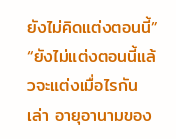ยังไม่คิดแต่งตอนนี้”
“ยังไม่แต่งตอนนี้แล้วจะแต่งเมื่อไรกันเล่า อายุอานามของ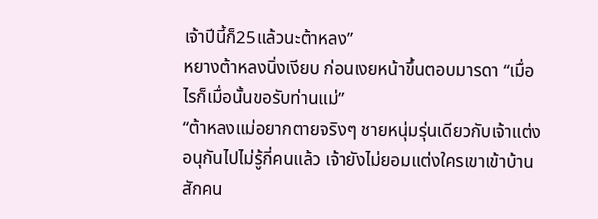เจ้าปีนี้ก็25แล้วนะต้าหลง”
หยางต้าหลงนิ่งเงียบ ก่อนเงยหน้าขึ้นตอบมารดา “เมื่อไรก็เมื่อนั้นขอรับท่านแม่”
“ต้าหลงแม่อยากตายจริงๆ ชายหนุ่มรุ่นเดียวกับเจ้าแต่งอนุกันไปไม่รู้กี่คนแล้ว เจ้ายังไม่ยอมแต่งใครเขาเข้าบ้านสักคน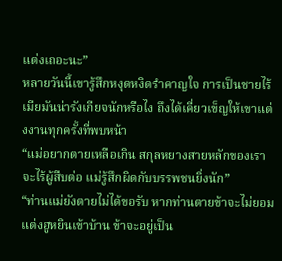แต่งเถอะนะ”
หลายวันนี้เขารู้สึกหงุดหงิดรำคาญใจ การเป็นชายไร้เมียมันน่ารังเกียจนักหรือไง ถึงได้เคี่ยวเข็ญให้เขาแต่งงานทุกครั้งที่พบหน้า
“แม่อยากตายเหลือเกิน สกุลหยางสายหลักของเราจะไร้ผู้สืบต่อ แม่รู้สึกผิดกับบรรพชนยิ่งนัก”
“ท่านแม่ยังตายไม่ได้ขอรับ หากท่านตายข้าจะไม่ยอมแต่งฮูหยินเข้าบ้าน ข้าจะอยู่เป็น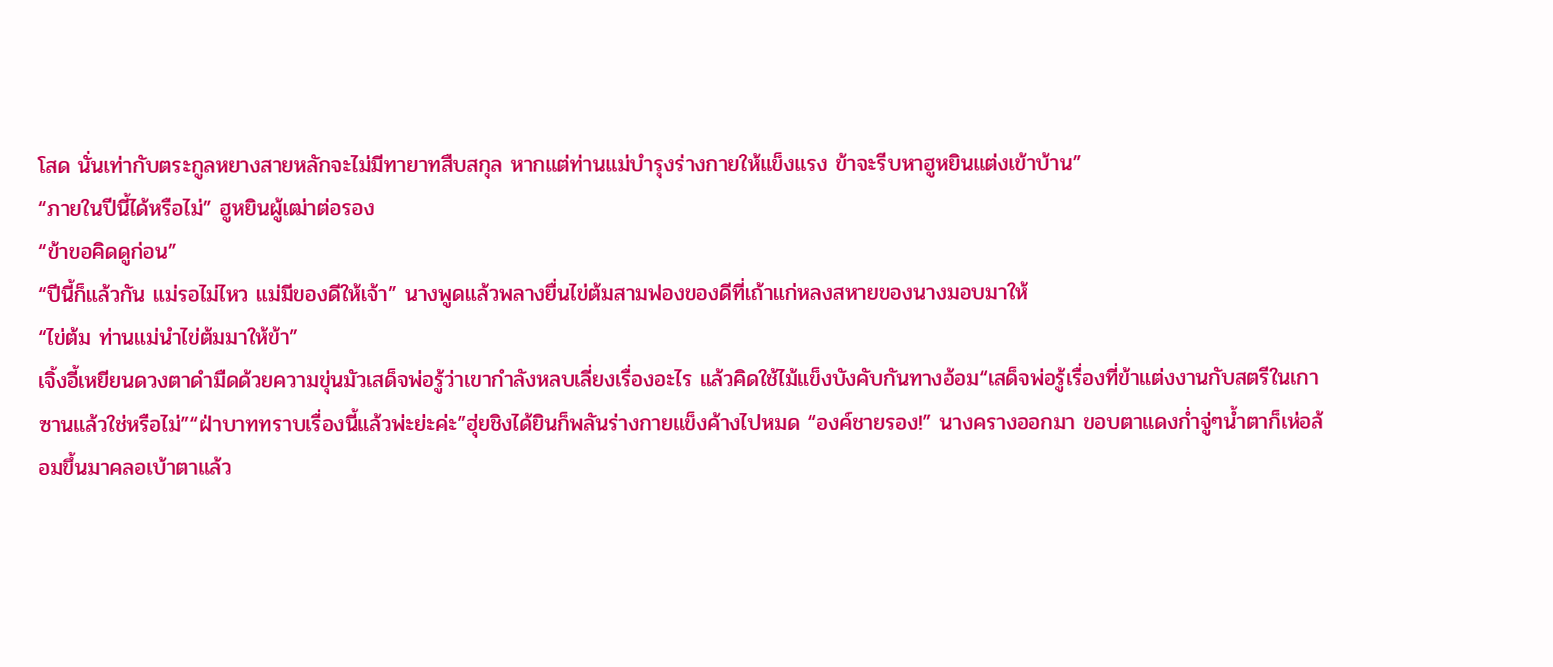โสด นั่นเท่ากับตระกูลหยางสายหลักจะไม่มีทายาทสืบสกุล หากแต่ท่านแม่บำรุงร่างกายให้แข็งแรง ข้าจะรีบหาฮูหยินแต่งเข้าบ้าน”
“ภายในปีนี้ได้หรือไม่” ฮูหยินผู้เฒ่าต่อรอง
“ข้าขอคิดดูก่อน”
“ปีนี้ก็แล้วกัน แม่รอไม่ไหว แม่มีของดีให้เจ้า” นางพูดแล้วพลางยื่นไข่ต้มสามฟองของดีที่เถ้าแก่หลงสหายของนางมอบมาให้
“ไข่ต้ม ท่านแม่นำไข่ต้มมาให้ข้า”
เจิ้งอี้เหยียนดวงตาดำมืดด้วยความขุ่นมัวเสด็จพ่อรู้ว่าเขากำลังหลบเลี่ยงเรื่องอะไร แล้วคิดใช้ไม้แข็งบังคับกันทางอ้อม“เสด็จพ่อรู้เรื่องที่ข้าแต่งงานกับสตรีในเกาซานแล้วใช่หรือไม่”“ฝ่าบาททราบเรื่องนี้แล้วพ่ะย่ะค่ะ”ฮุ่ยชิงได้ยินก็พลันร่างกายแข็งค้างไปหมด “องค์ชายรอง!” นางครางออกมา ขอบตาแดงก่ำจู่ๆน้ำตาก็เห่อล้อมขึ้นมาคลอเบ้าตาแล้ว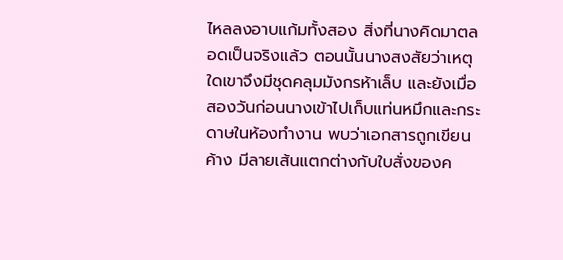ไหลลงอาบแก้มทั้งสอง สิ่งที่นางคิดมาตลอดเป็นจริงแล้ว ตอนนั้นนางสงสัยว่าเหตุใดเขาจึงมีชุดคลุมมังกรห้าเล็บ และยังเมื่อสองวันก่อนนางเข้าไปเก็บแท่นหมึกและกระดาษในห้องทำงาน พบว่าเอกสารถูกเขียนค้าง มีลายเส้นแตกต่างกับใบสั่งของค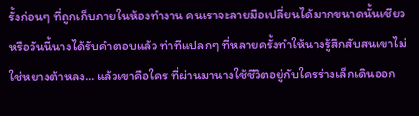รั้งก่อนๆ ที่ถูกเก็บภายในห้องทำงาน คนเราจะลายมือเปลี่ยนได้มากขนาดนั้นเชียวหรือวันนี้นางได้รับคำตอบแล้ว ท่าทีแปลกๆ ที่หลายครั้งทำให้นางรู้สึกสับสนเขาไม่ใช่หยางต้าหลง... แล้วเขาคือใคร ที่ผ่านมานางใช้ชีวิตอยู่กับใครร่างเล็กเดินออก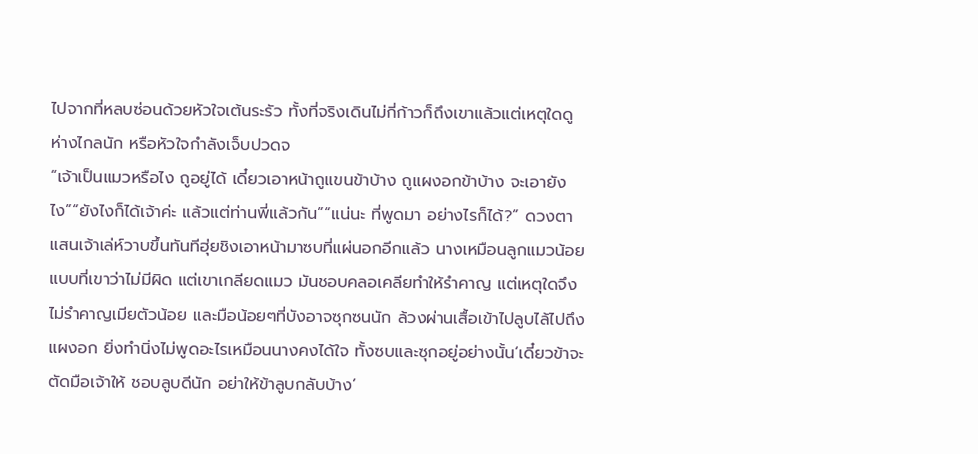ไปจากที่หลบซ่อนด้วยหัวใจเต้นระรัว ทั้งที่จริงเดินไม่กี่ก้าวก็ถึงเขาแล้วแต่เหตุใดดูห่างไกลนัก หรือหัวใจกำลังเจ็บปวดจ
“เจ้าเป็นแมวหรือไง ถูอยู่ได้ เดี๋ยวเอาหน้าถูแขนข้าบ้าง ถูแผงอกข้าบ้าง จะเอายังไง”“ยังไงก็ได้เจ้าค่ะ แล้วแต่ท่านพี่แล้วกัน”“แน่นะ ที่พูดมา อย่างไรก็ได้?” ดวงตาแสนเจ้าเล่ห์วาบขึ้นทันทีฮุ่ยชิงเอาหน้ามาซบที่แผ่นอกอีกแล้ว นางเหมือนลูกแมวน้อยแบบที่เขาว่าไม่มีผิด แต่เขาเกลียดแมว มันชอบคลอเคลียทำให้รำคาญ แต่เหตุใดจึงไม่รำคาญเมียตัวน้อย และมือน้อยๆที่บังอาจซุกซนนัก ล้วงผ่านเสื้อเข้าไปลูบไล้ไปถึงแผงอก ยิ่งทำนิ่งไม่พูดอะไรเหมือนนางคงได้ใจ ทั้งซบและซุกอยู่อย่างนั้น‘เดี๋ยวข้าจะตัดมือเจ้าให้ ชอบลูบดีนัก อย่าให้ข้าลูบกลับบ้าง’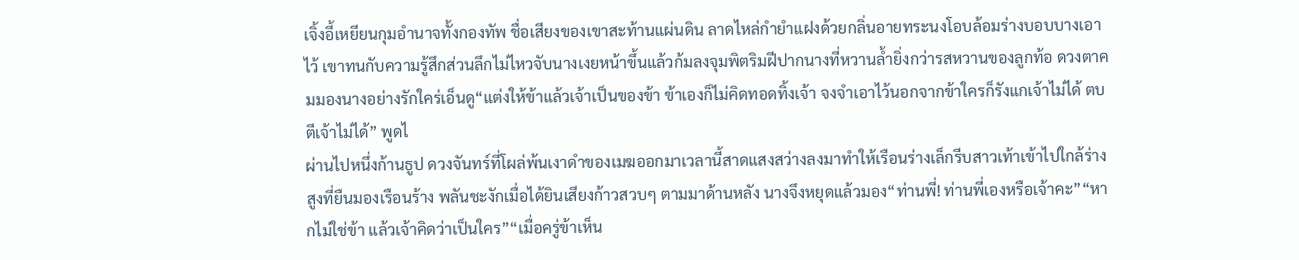เจิ้งอี้เหยียนกุมอำนาจทั้งกองทัพ ชื่อเสียงของเขาสะท้านแผ่นดิน ลาดไหล่กำยำแฝงด้วยกลิ่นอายทระนงโอบล้อมร่างบอบบางเอาไว้ เขาทนกับความรู้สึกส่วนลึกไม่ไหวจับนางเงยหน้าขึ้นแล้วก้มลงจุมพิตริมฝีปากนางที่หวานล้ำยิ่งกว่ารสหวานของลูกท้อ ดวงตาคมมองนางอย่างรักใคร่เอ็นดู“แต่งให้ข้าแล้วเจ้าเป็นของข้า ข้าเองก็ไม่คิดทอดทิ้งเจ้า จงจำเอาไว้นอกจากข้าใครก็รังแกเจ้าไม่ได้ ตบตีเจ้าไม่ได้” พูดไ
ผ่านไปหนึ่งก้านธูป ดวงจันทร์ที่โผล่พ้นเงาดำของเมฆออกมาเวลานี้สาดแสงสว่างลงมาทำให้เรือนร่างเล็กรีบสาวเท้าเข้าไปใกล้ร่างสูงที่ยืนมองเรือนร้าง พลันชะงักเมื่อได้ยินเสียงก้าวสวบๆ ตามมาด้านหลัง นางจึงหยุดแล้วมอง“ท่านพี่! ท่านพี่เองหรือเจ้าคะ”“หากไม่ใช่ข้า แล้วเจ้าคิดว่าเป็นใคร”“เมื่อครู่ข้าเห็น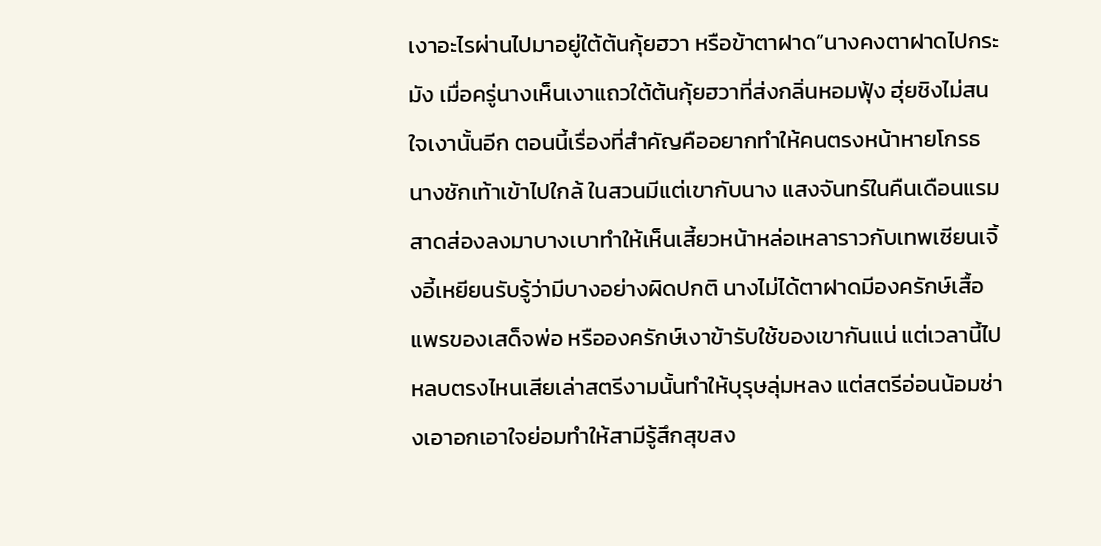เงาอะไรผ่านไปมาอยู่ใต้ต้นกุ้ยฮวา หรือข้าตาฝาด”นางคงตาฝาดไปกระมัง เมื่อครู่นางเห็นเงาแถวใต้ต้นกุ้ยฮวาที่ส่งกลิ่นหอมฟุ้ง ฮุ่ยชิงไม่สนใจเงานั้นอีก ตอนนี้เรื่องที่สำคัญคืออยากทำให้คนตรงหน้าหายโกรธ นางชักเท้าเข้าไปใกล้ ในสวนมีแต่เขากับนาง แสงจันทร์ในคืนเดือนแรมสาดส่องลงมาบางเบาทำให้เห็นเสี้ยวหน้าหล่อเหลาราวกับเทพเซียนเจิ้งอี้เหยียนรับรู้ว่ามีบางอย่างผิดปกติ นางไม่ได้ตาฝาดมีองครักษ์เสื้อแพรของเสด็จพ่อ หรือองครักษ์เงาข้ารับใช้ของเขากันแน่ แต่เวลานี้ไปหลบตรงไหนเสียเล่าสตรีงามนั้นทำให้บุรุษลุ่มหลง แต่สตรีอ่อนน้อมช่างเอาอกเอาใจย่อมทำให้สามีรู้สึกสุขสง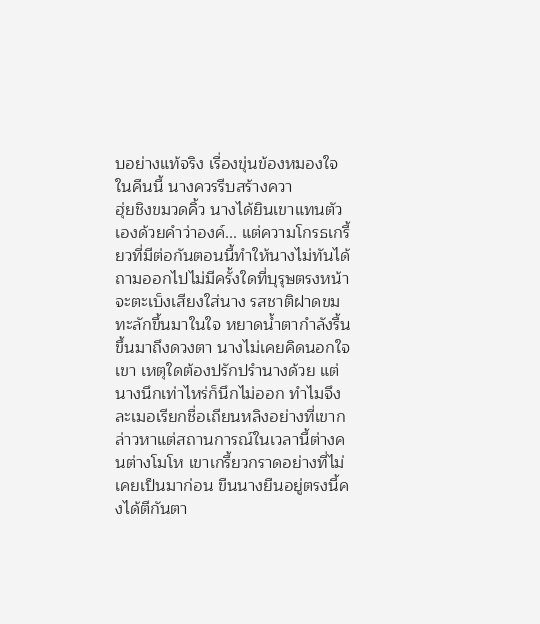บอย่างแท้จริง เรื่องขุ่นข้องหมองใจในคืนนี้ นางควรรีบสร้างควา
ฮุ่ยชิงขมวดคิ้ว นางได้ยินเขาแทนตัวเองด้วยคำว่าองค์... แต่ความโกรธเกรี้ยวที่มีต่อกันตอนนี้ทำให้นางไม่ทันได้ถามออกไปไม่มีครั้งใดที่บุรุษตรงหน้าจะตะเบ็งเสียงใส่นาง รสชาติฝาดขมทะลักขึ้นมาในใจ หยาดน้ำตากำลังรื้นขึ้นมาถึงดวงตา นางไม่เคยคิดนอกใจเขา เหตุใดต้องปรักปรำนางด้วย แต่นางนึกเท่าไหร่ก็นึกไม่ออก ทำไมจึงละเมอเรียกชื่อเถียนหลิงอย่างที่เขากล่าวหาแต่สถานการณ์ในเวลานี้ต่างคนต่างโมโห เขาเกรี้ยวกราดอย่างที่ไม่เคยเป็นมาก่อน ขืนนางยืนอยู่ตรงนี้คงได้ตีกันตา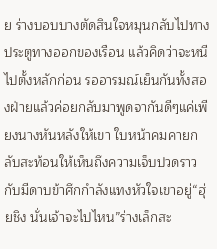ย ร่างบอบบางตัดสินใจหมุนกลับไปทางประตูทางออกของเรือน แล้วคิดว่าจะหนีไปตั้งหลักก่อน รออารมณ์เย็นกันทั้งสองฝ่ายแล้วค่อยกลับมาพูดจากันดีๆแค่เพียงนางหันหลังให้เขา ใบหน้าคมคายกลับสะท้อนให้เห็นถึงความเจ็บปวดราวกับมีดาบข้าศึกกำลังแทงหัวใจเขาอยู่“ฮุ่ยชิง นั่นเจ้าจะไปไหน”ร่างเล็กสะ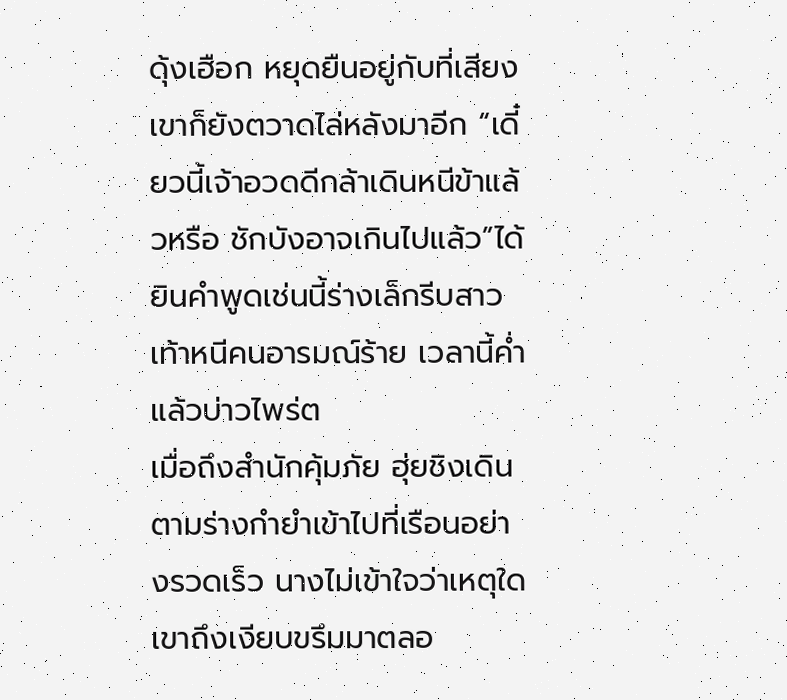ดุ้งเฮือก หยุดยืนอยู่กับที่เสียงเขาก็ยังตวาดไล่หลังมาอีก “เดี๋ยวนี้เจ้าอวดดีกล้าเดินหนีข้าแล้วหรือ ชักบังอาจเกินไปแล้ว”ได้ยินคำพูดเช่นนี้ร่างเล็กรีบสาวเท้าหนีคนอารมณ์ร้าย เวลานี้ค่ำแล้วบ่าวไพร่ต
เมื่อถึงสำนักคุ้มภัย ฮุ่ยชิงเดินตามร่างกำยำเข้าไปที่เรือนอย่างรวดเร็ว นางไม่เข้าใจว่าเหตุใดเขาถึงเงียบขรึมมาตลอ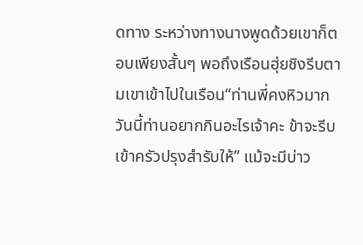ดทาง ระหว่างทางนางพูดด้วยเขาก็ตอบเพียงสั้นๆ พอถึงเรือนฮุ่ยชิงรีบตามเขาเข้าไปในเรือน“ท่านพี่คงหิวมาก วันนี้ท่านอยากกินอะไรเจ้าคะ ข้าจะรีบเข้าครัวปรุงสำรับให้” แม้จะมีบ่าว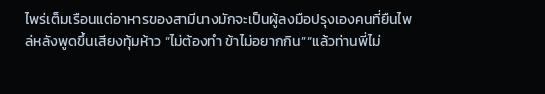ไพร่เต็มเรือนแต่อาหารของสามีนางมักจะเป็นผู้ลงมือปรุงเองคนที่ยืนไพล่หลังพูดขึ้นเสียงทุ้มห้าว “ไม่ต้องทำ ข้าไม่อยากกิน”“แล้วท่านพี่ไม่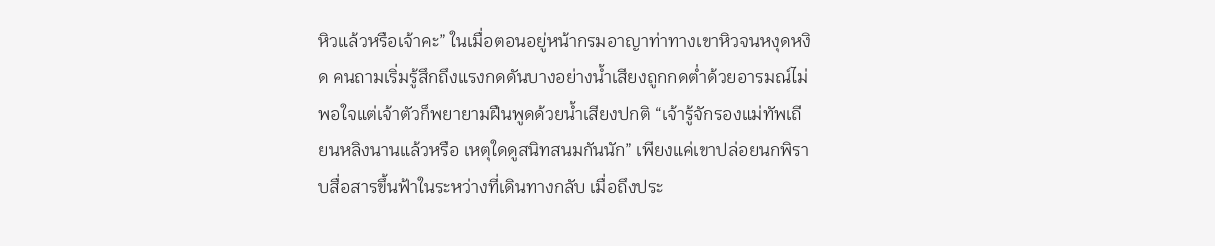หิวแล้วหรือเจ้าคะ” ในเมื่อตอนอยู่หน้ากรมอาญาท่าทางเขาหิวจนหงุดหงิด คนถามเริ่มรู้สึกถึงแรงกดดันบางอย่างน้ำเสียงถูกกดต่ำด้วยอารมณ์ไม่พอใจแต่เจ้าตัวก็พยายามฝืนพูดด้วยน้ำเสียงปกติ “เจ้ารู้จักรองแม่ทัพเถียนหลิงนานแล้วหรือ เหตุใดดูสนิทสนมกันนัก” เพียงแค่เขาปล่อยนกพิราบสื่อสารขึ้นฟ้าในระหว่างที่เดินทางกลับ เมื่อถึงประ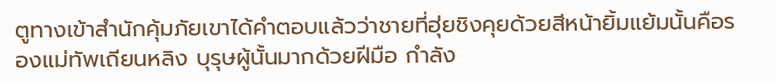ตูทางเข้าสำนักคุ้มภัยเขาได้คำตอบแล้วว่าชายที่ฮุ่ยชิงคุยด้วยสีหน้ายิ้มแย้มนั้นคือรองแม่ทัพเถียนหลิง บุรุษผู้นั้นมากด้วยฝีมือ กำลัง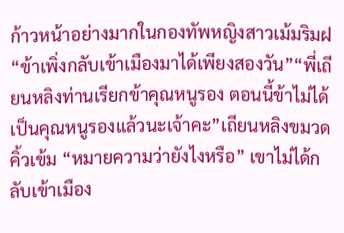ก้าวหน้าอย่างมากในกองทัพหญิงสาวเม้มริมฝ
“ข้าเพิ่งกลับเข้าเมืองมาได้เพียงสองวัน”“พี่เถียนหลิงท่านเรียกข้าคุณหนูรอง ตอนนี้ข้าไม่ได้เป็นคุณหนูรองแล้วนะเจ้าคะ”เถียนหลิงขมวดคิ้วเข้ม “หมายความว่ายังไงหรือ” เขาไม่ได้กลับเข้าเมือง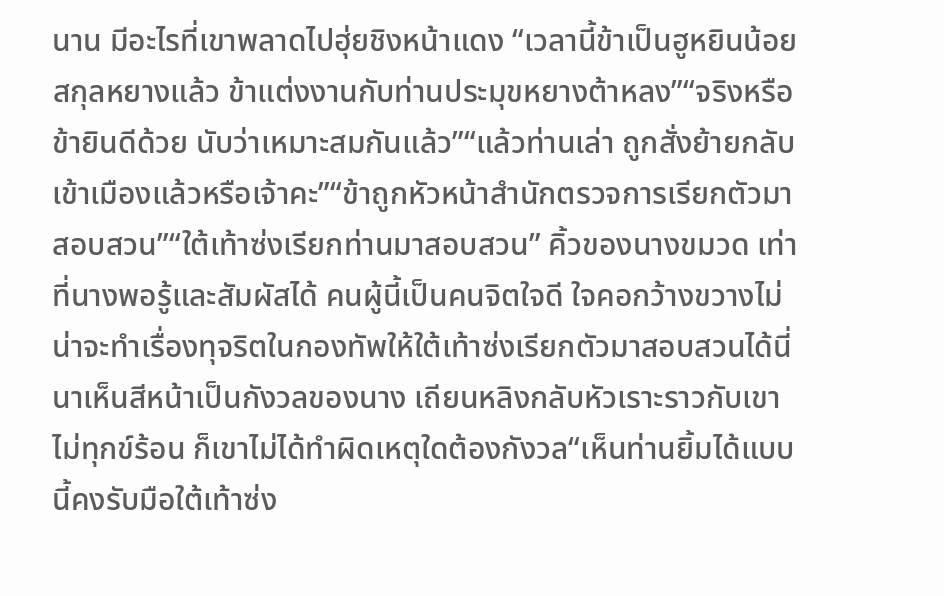นาน มีอะไรที่เขาพลาดไปฮุ่ยชิงหน้าแดง “เวลานี้ข้าเป็นฮูหยินน้อยสกุลหยางแล้ว ข้าแต่งงานกับท่านประมุขหยางต้าหลง”“จริงหรือ ข้ายินดีด้วย นับว่าเหมาะสมกันแล้ว”“แล้วท่านเล่า ถูกสั่งย้ายกลับเข้าเมืองแล้วหรือเจ้าคะ”“ข้าถูกหัวหน้าสำนักตรวจการเรียกตัวมาสอบสวน”“ใต้เท้าซ่งเรียกท่านมาสอบสวน” คิ้วของนางขมวด เท่าที่นางพอรู้และสัมผัสได้ คนผู้นี้เป็นคนจิตใจดี ใจคอกว้างขวางไม่น่าจะทำเรื่องทุจริตในกองทัพให้ใต้เท้าซ่งเรียกตัวมาสอบสวนได้นี่นาเห็นสีหน้าเป็นกังวลของนาง เถียนหลิงกลับหัวเราะราวกับเขาไม่ทุกข์ร้อน ก็เขาไม่ได้ทำผิดเหตุใดต้องกังวล“เห็นท่านยิ้มได้แบบนี้คงรับมือใต้เท้าซ่ง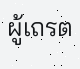ผู้เถรต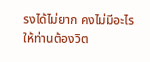รงได้ไม่ยาก คงไม่มีอะไรให้ท่านต้องวิต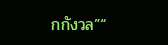กกังวล”“